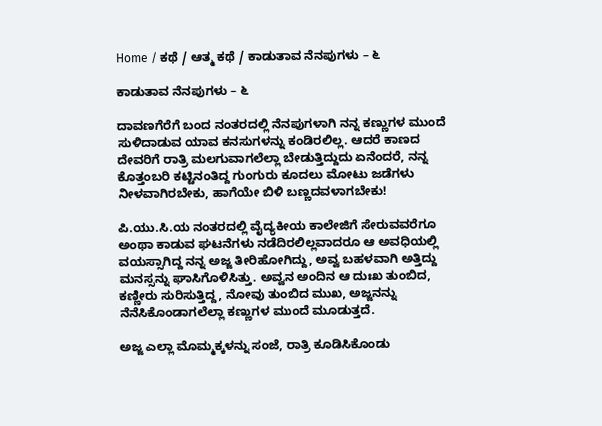Home / ಕಥೆ / ಆತ್ಮ ಕಥೆ / ಕಾಡುತಾವ ನೆನಪುಗಳು – ೬

ಕಾಡುತಾವ ನೆನಪುಗಳು – ೬

ದಾವಣಗೆರೆಗೆ ಬಂದ ನಂತರದಲ್ಲಿ ನೆನಪುಗಳಾಗಿ ನನ್ನ ಕಣ್ಣುಗಳ ಮುಂದೆ ಸುಳಿದಾಡುವ ಯಾವ ಕನಸುಗಳನ್ನು ಕಂಡಿರಲಿಲ್ಲ. ಆದರೆ ಕಾಣದ ದೇವರಿಗೆ ರಾತ್ರಿ ಮಲಗುವಾಗಲೆಲ್ಲಾ ಬೇಡುತ್ತಿದ್ದುದು ಏನೆಂದರೆ, ನನ್ನ ಕೊತ್ತಂಬರಿ ಕಟ್ಟಿನಂತಿದ್ದ ಗುಂಗುರು ಕೂದಲು ಮೋಟು ಜಡೆಗಳು ನೀಳವಾಗಿರಬೇಕು, ಹಾಗೆಯೇ ಬಿಳಿ ಬಣ್ಣದವಳಾಗಬೇಕು!

ಪಿ.ಯು.ಸಿ.ಯ ನಂತರದಲ್ಲಿ ವೈದ್ಯಕೀಯ ಕಾಲೇಜಿಗೆ ಸೇರುವವರೆಗೂ ಅಂಥಾ ಕಾಡುವ ಘಟನೆಗಳು ನಡೆದಿರಲಿಲ್ಲವಾದರೂ ಆ ಅವಧಿಯಲ್ಲಿ ವಯಸ್ಸಾಗಿದ್ದ ನನ್ನ ಅಜ್ಜ ತೀರಿಹೋಗಿದ್ದು, ಅವ್ವ ಬಹಳವಾಗಿ ಅತ್ತಿದ್ದು ಮನಸ್ಸನ್ನು ಘಾಸಿಗೊಳಿಸಿತ್ತು. ಅವ್ವನ ಅಂದಿನ ಆ ದುಃಖ ತುಂಬಿದ, ಕಣ್ಣೀರು ಸುರಿಸುತ್ತಿದ್ದ, ನೋವು ತುಂಬಿದ ಮುಖ, ಅಜ್ಜನನ್ನು ನೆನೆಸಿಕೊಂಡಾಗಲೆಲ್ಲಾ ಕಣ್ಣುಗಳ ಮುಂದೆ ಮೂಡುತ್ತದೆ.

ಅಜ್ಜ ಎಲ್ಲಾ ಮೊಮ್ಮಕ್ಕಳನ್ನು ಸಂಜೆ, ರಾತ್ರಿ ಕೂಡಿಸಿಕೊಂಡು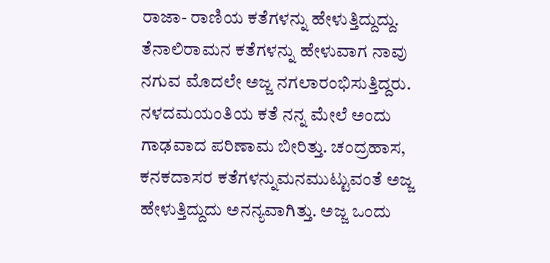ರಾಜಾ- ರಾಣಿಯ ಕತೆಗಳನ್ನು ಹೇಳುತ್ತಿದ್ದುದ್ದು. ತೆನಾಲಿರಾಮನ ಕತೆಗಳನ್ನು ಹೇಳುವಾಗ ನಾವು ನಗುವ ಮೊದಲೇ ಅಜ್ಜ ನಗಲಾರಂಭಿಸುತ್ತಿದ್ದರು. ನಳದಮಯಂತಿಯ ಕತೆ ನನ್ನ ಮೇಲೆ ಅಂದು ಗಾಢವಾದ ಪರಿಣಾಮ ಬೀರಿತ್ತು. ಚಂದ್ರಹಾಸ, ಕನಕದಾಸರ ಕತೆಗಳನ್ನುಮನಮುಟ್ಟುವಂತೆ ಅಜ್ಜ ಹೇಳುತ್ತಿದ್ದುದು ಅನನ್ಯವಾಗಿತ್ತು. ಅಜ್ಜ ಒಂದು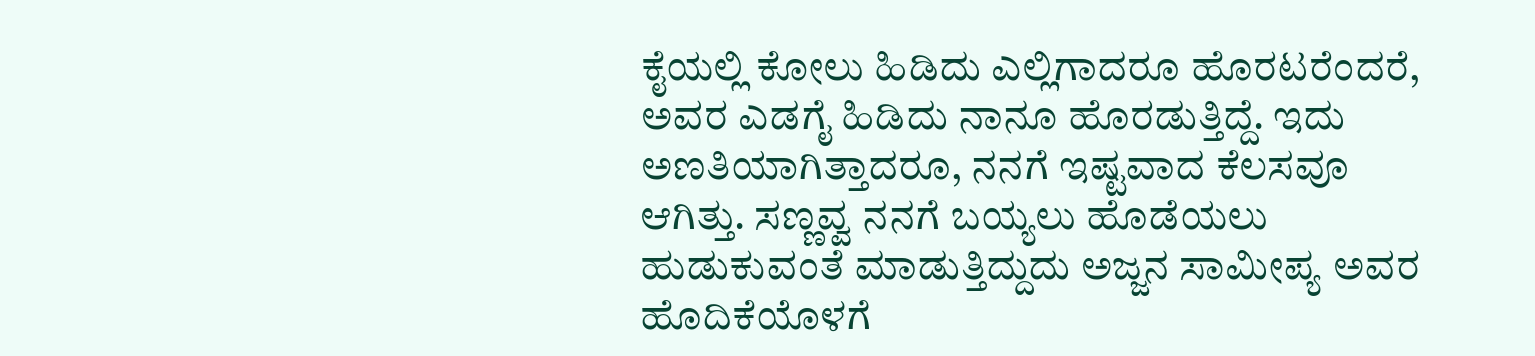ಕೈಯಲ್ಲಿ ಕೋಲು ಹಿಡಿದು ಎಲ್ಲಿಗಾದರೂ ಹೊರಟರೆಂದರೆ, ಅವರ ಎಡಗೈ ಹಿಡಿದು ನಾನೂ ಹೊರಡುತ್ತಿದ್ದೆ. ಇದು ಅಣತಿಯಾಗಿತ್ತಾದರೂ, ನನಗೆ ಇಷ್ಟವಾದ ಕೆಲಸವೂ ಆಗಿತ್ತು. ಸಣ್ಣವ್ವ ನನಗೆ ಬಯ್ಯಲು ಹೊಡೆಯಲು ಹುಡುಕುವಂತೆ ಮಾಡುತ್ತಿದ್ದುದು ಅಜ್ಜನ ಸಾಮೀಪ್ಯ ಅವರ ಹೊದಿಕೆಯೊಳಗೆ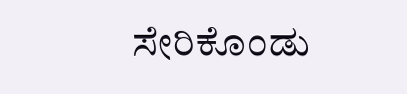ಸೇರಿಕೊಂಡು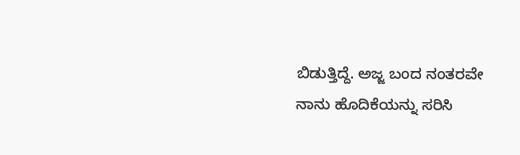ಬಿಡುತ್ತಿದ್ದೆ. ಅಜ್ಜ ಬಂದ ನಂತರವೇ ನಾನು ಹೊದಿಕೆಯನ್ನು ಸರಿಸಿ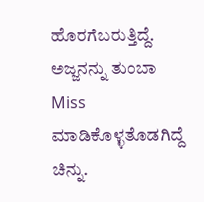ಹೊರಗೆಬರುತ್ತಿದ್ದೆ. ಅಜ್ಜನನ್ನು ತುಂಬಾ Miss ಮಾಡಿಕೊಳ್ಳತೊಡಗಿದ್ದೆ ಚಿನ್ನು.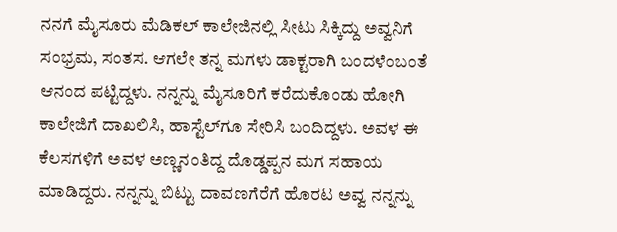ನನಗೆ ಮೈಸೂರು ಮೆಡಿಕಲ್ ಕಾಲೇಜಿನಲ್ಲಿ ಸೀಟು ಸಿಕ್ಕಿದ್ದು ಅವ್ವನಿಗೆ ಸಂಭ್ರಮ, ಸಂತಸ. ಆಗಲೇ ತನ್ನ ಮಗಳು ಡಾಕ್ಟರಾಗಿ ಬಂದಳೆಂಬಂತೆ ಆನಂದ ಪಟ್ಟಿದ್ದಳು. ನನ್ನನ್ನು ಮೈಸೂರಿಗೆ ಕರೆದುಕೊಂಡು ಹೋಗಿ ಕಾಲೇಜಿಗೆ ದಾಖಲಿಸಿ, ಹಾಸ್ಟೆಲ್‌ಗೂ ಸೇರಿಸಿ ಬಂದಿದ್ದಳು. ಅವಳ ಈ ಕೆಲಸಗಳಿಗೆ ಅವಳ ಅಣ್ಣನಂತಿದ್ದ ದೊಡ್ಡಪ್ಪನ ಮಗ ಸಹಾಯ ಮಾಡಿದ್ದರು. ನನ್ನನ್ನು ಬಿಟ್ಟು ದಾವಣಗೆರೆಗೆ ಹೊರಟ ಅವ್ವ ನನ್ನನ್ನು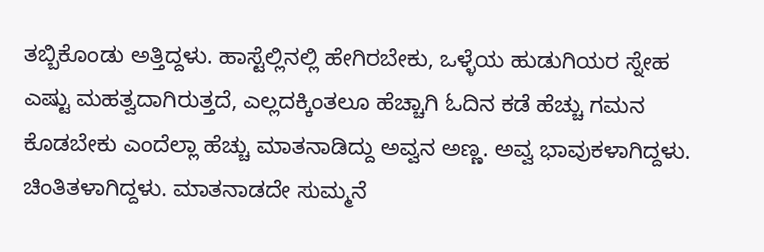ತಬ್ಬಿಕೊಂಡು ಅತ್ತಿದ್ದಳು. ಹಾಸ್ಟೆಲ್ಲಿನಲ್ಲಿ ಹೇಗಿರಬೇಕು, ಒಳ್ಳೆಯ ಹುಡುಗಿಯರ ಸ್ನೇಹ ಎಷ್ಟು ಮಹತ್ವದಾಗಿರುತ್ತದೆ, ಎಲ್ಲದಕ್ಕಿಂತಲೂ ಹೆಚ್ಚಾಗಿ ಓದಿನ ಕಡೆ ಹೆಚ್ಚು ಗಮನ ಕೊಡಬೇಕು ಎಂದೆಲ್ಲಾ ಹೆಚ್ಚು ಮಾತನಾಡಿದ್ದು ಅವ್ವನ ಅಣ್ಣ. ಅವ್ವ ಭಾವುಕಳಾಗಿದ್ದಳು. ಚಿಂತಿತಳಾಗಿದ್ದಳು. ಮಾತನಾಡದೇ ಸುಮ್ಮನೆ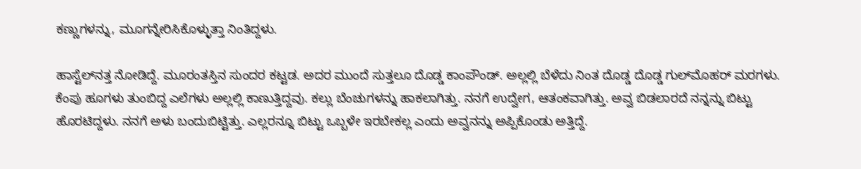ಕಣ್ಣುಗಳನ್ನು, ಮೂಗನ್ನೇರಿಸಿಕೊಳ್ಳುತ್ತಾ ನಿಂತಿದ್ದಳು.

ಹಾಸ್ಟೆಲ್‌ನತ್ತ ನೋಡಿದ್ದೆ. ಮೂರಂತಸ್ತಿನ ಸುಂದರ ಕಟ್ಟಡ. ಅದರ ಮುಂದೆ ಸುತ್ತಲೂ ದೊಡ್ಡ ಕಾಂಪೌಂಡ್. ಅಲ್ಲಲ್ಲಿ ಬೆಳೆದು ನಿಂತ ದೊಡ್ಡ ದೊಡ್ಡ ಗುಲ್‌ಮೊಹರ್ ಮರಗಳು. ಕೆಂಪು ಹೂಗಳು ತುಂಬಿದ್ದ ಎಲೆಗಳು ಅಲ್ಲಲ್ಲಿ ಕಾಣುತ್ತಿದ್ದವು. ಕಲ್ಲು ಬೆಂಚುಗಳನ್ನು ಹಾಕಲಾಗಿತ್ತು. ನನಗೆ ಉದ್ವೇಗ, ಆತಂಕವಾಗಿತ್ತು. ಅವ್ವ ಬಿಡಲಾರದೆ ನನ್ನನ್ನು ಬಿಟ್ಟು ಹೊರಟಿದ್ದಳು. ನನಗೆ ಅಳು ಬಂದುಬಿಟ್ಟಿತ್ತು. ಎಲ್ಲರನ್ನೂ ಬಿಟ್ಟು ಒಬ್ಬಳೇ ಇರಬೇಕಲ್ಲ ಎಂದು ಅವ್ವನನ್ನು ಅಪ್ಪಿಕೊಂಡು ಅತ್ತಿದ್ದೆ.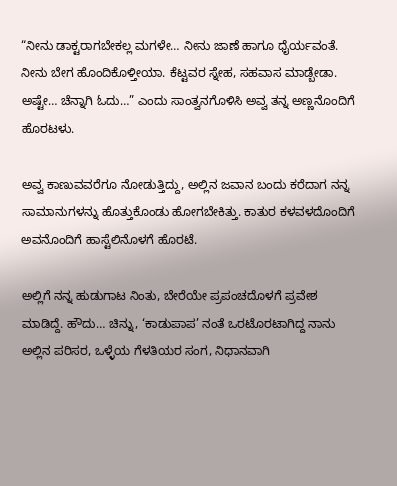“ನೀನು ಡಾಕ್ಟರಾಗಬೇಕಲ್ಲ ಮಗಳೇ… ನೀನು ಜಾಣೆ ಹಾಗೂ ಧೈರ್ಯವಂತೆ. ನೀನು ಬೇಗ ಹೊಂದಿಕೊಳ್ತೀಯಾ. ಕೆಟ್ಟವರ ಸ್ನೇಹ, ಸಹವಾಸ ಮಾಡ್ಬೇಡಾ. ಅಷ್ಟೇ… ಚೆನ್ನಾಗಿ ಓದು…” ಎಂದು ಸಾಂತ್ವನಗೊಳಿಸಿ ಅವ್ವ ತನ್ನ ಅಣ್ಣನೊಂದಿಗೆ ಹೊರಟಳು.

ಅವ್ವ ಕಾಣುವವರೆಗೂ ನೋಡುತ್ತಿದ್ದು, ಅಲ್ಲಿನ ಜವಾನ ಬಂದು ಕರೆದಾಗ ನನ್ನ ಸಾಮಾನುಗಳನ್ನು ಹೊತ್ತುಕೊಂಡು ಹೋಗಬೇಕಿತ್ತು. ಕಾತುರ ಕಳವಳದೊಂದಿಗೆ ಅವನೊಂದಿಗೆ ಹಾಸ್ಟೆಲಿನೊಳಗೆ ಹೊರಟೆ.

ಅಲ್ಲಿಗೆ ನನ್ನ ಹುಡುಗಾಟ ನಿಂತು, ಬೇರೆಯೇ ಪ್ರಪಂಚದೊಳಗೆ ಪ್ರವೇಶ ಮಾಡಿದ್ದೆ. ಹೌದು… ಚಿನ್ನು, ‘ಕಾಡುಪಾಪ’ ನಂತೆ ಒರಟೊರಟಾಗಿದ್ದ ನಾನು ಅಲ್ಲಿನ ಪರಿಸರ, ಒಳ್ಳೆಯ ಗೆಳತಿಯರ ಸಂಗ, ನಿಧಾನವಾಗಿ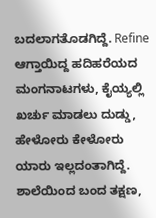ಬದಲಾಗತೊಡಗಿದ್ದೆ. Refine ಆಗ್ತಾಯಿದ್ದ ಹದಿಹರೆಯದ ಮಂಗನಾಟಗಳು, ಕೈಯ್ಯಲ್ಲಿ ಖರ್ಚು ಮಾಡಲು ದುಡ್ಡು, ಹೇಳೋರು ಕೇಳೋರು ಯಾರು ಇಲ್ಲದಂತಾಗಿದ್ದೆ. ಶಾಲೆಯಿಂದ ಬಂದ ತಕ್ಷಣ,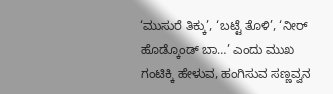‘ಮುಸುರೆ ತಿಕ್ಕು’, ‘ಬಟ್ಟೆ ತೊಳಿ’, ‘ನೀರ್ ಹೊಡ್ಕೊಂಡ್ ಬಾ…’ ಎಂದು ಮುಖ ಗಂಟಿಕ್ಕಿ ಹೇಳುವ, ಹಂಗಿಸುವ ಸಣ್ಣವ್ವನ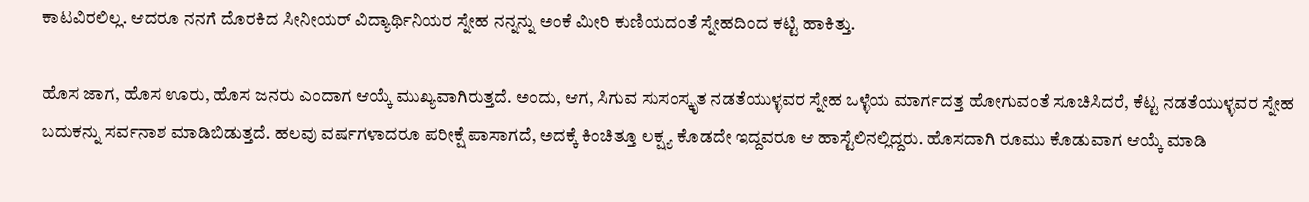ಕಾಟವಿರಲಿಲ್ಲ. ಆದರೂ ನನಗೆ ದೊರಕಿದ ಸೀನೀಯರ್ ವಿದ್ಯಾರ್ಥಿನಿಯರ ಸ್ನೇಹ ನನ್ನನ್ನು ಅಂಕೆ ಮೀರಿ ಕುಣಿಯದಂತೆ ಸ್ನೇಹದಿಂದ ಕಟ್ಟಿ ಹಾಕಿತ್ತು.

ಹೊಸ ಜಾಗ, ಹೊಸ ಊರು, ಹೊಸ ಜನರು ಎಂದಾಗ ಆಯ್ಕೆ ಮುಖ್ಯವಾಗಿರುತ್ತದೆ. ಅಂದು, ಆಗ, ಸಿಗುವ ಸುಸಂಸ್ಕೃತ ನಡತೆಯುಳ್ಳವರ ಸ್ನೇಹ ಒಳ್ಳೆಯ ಮಾರ್ಗದತ್ತ ಹೋಗುವಂತೆ ಸೂಚಿಸಿದರೆ, ಕೆಟ್ಟ ನಡತೆಯುಳ್ಳವರ ಸ್ನೇಹ ಬದುಕನ್ನು ಸರ್ವನಾಶ ಮಾಡಿಬಿಡುತ್ತದೆ. ಹಲವು ವರ್ಷಗಳಾದರೂ ಪರೀಕ್ಷೆ ಪಾಸಾಗದೆ, ಅದಕ್ಕೆ ಕಿಂಚಿತ್ತೂ ಲಕ್ಷ್ಯ ಕೊಡದೇ ಇದ್ದವರೂ ಆ ಹಾಸ್ಟೆಲಿನಲ್ಲಿದ್ದರು. ಹೊಸದಾಗಿ ರೂಮು ಕೊಡುವಾಗ ಆಯ್ಕೆ ಮಾಡಿ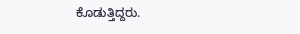ಕೊಡುತ್ತಿದ್ದರು.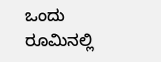ಒಂದು ರೂಮಿನಲ್ಲಿ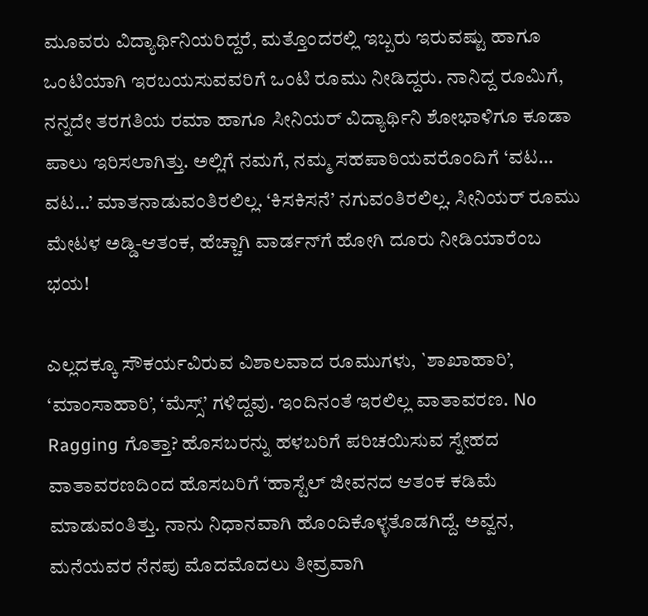ಮೂವರು ವಿದ್ಯಾರ್ಥಿನಿಯರಿದ್ದರೆ, ಮತ್ತೊಂದರಲ್ಲಿ ಇಬ್ಬರು ಇರುವಷ್ಟು ಹಾಗೂ ಒಂಟಿಯಾಗಿ ಇರಬಯಸುವವರಿಗೆ ಒಂಟಿ ರೂಮು ನೀಡಿದ್ದರು. ನಾನಿದ್ದ ರೂಮಿಗೆ, ನನ್ನದೇ ತರಗತಿಯ ರಮಾ ಹಾಗೂ ಸೀನಿಯರ್ ವಿದ್ಯಾರ್ಥಿನಿ ಶೋಭಾಳಿಗೂ ಕೂಡಾ ಪಾಲು ಇರಿಸಲಾಗಿತ್ತು. ಅಲ್ಲಿಗೆ ನಮಗೆ, ನಮ್ಮ ಸಹಪಾಠಿಯವರೊಂದಿಗೆ ‘ವಟ… ವಟ…’ ಮಾತನಾಡುವಂತಿರಲಿಲ್ಲ. ‘ಕಿಸಕಿಸನೆ’ ನಗುವಂತಿರಲಿಲ್ಲ. ಸೀನಿಯ‌ರ್ ರೂಮು ಮೇಟಳ ಅಡ್ಡಿ-ಆತಂಕ, ಹೆಚ್ಚಾಗಿ ವಾರ್ಡನ್‌ಗೆ ಹೋಗಿ ದೂರು ನೀಡಿಯಾರೆಂಬ ಭಯ!

ಎಲ್ಲದಕ್ಕೂ ಸೌಕರ್ಯವಿರುವ ವಿಶಾಲವಾದ ರೂಮುಗಳು, `ಶಾಖಾಹಾರಿ’, ‘ಮಾಂಸಾಹಾರಿ’, ‘ಮೆಸ್ಸ್’ ಗಳಿದ್ದವು. ಇಂದಿನಂತೆ ಇರಲಿಲ್ಲ ವಾತಾವರಣ. No Ragging ಗೊತ್ತಾ? ಹೊಸಬರನ್ನು ಹಳಬರಿಗೆ ಪರಿಚಯಿಸುವ ಸ್ನೇಹದ ವಾತಾವರಣದಿಂದ ಹೊಸಬರಿಗೆ ‘ಹಾಸ್ಟೆಲ್ ಜೀವನದ ಆತಂಕ ಕಡಿಮೆ ಮಾಡುವಂತಿತ್ತು. ನಾನು ನಿಧಾನವಾಗಿ ಹೊಂದಿಕೊಳ್ಳತೊಡಗಿದ್ದೆ. ಅವ್ವನ, ಮನೆಯವರ ನೆನಪು ಮೊದಮೊದಲು ತೀವ್ರವಾಗಿ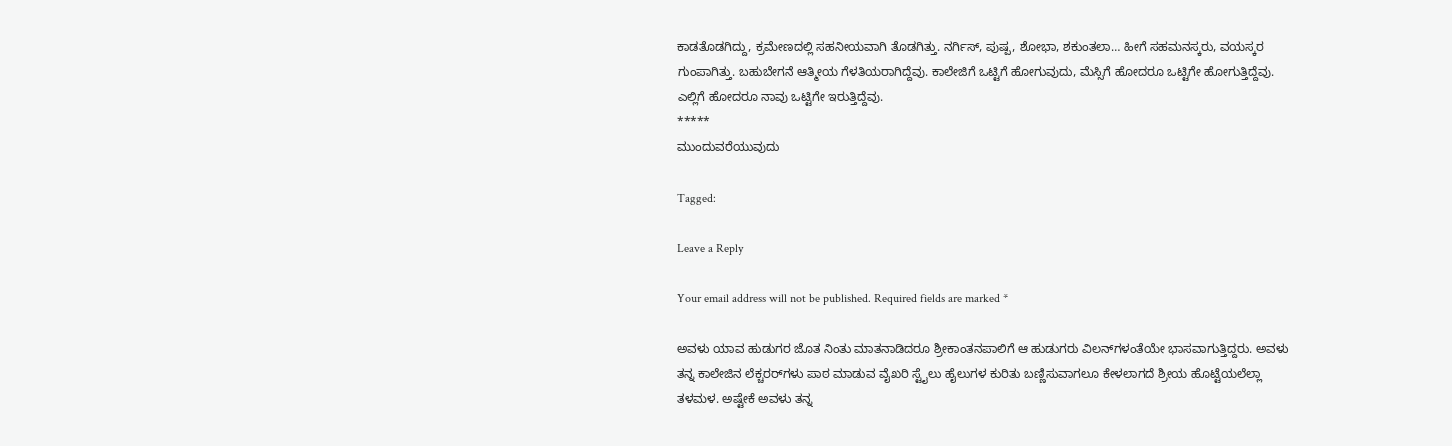ಕಾಡತೊಡಗಿದ್ದು, ಕ್ರಮೇಣದಲ್ಲಿ ಸಹನೀಯವಾಗಿ ತೊಡಗಿತ್ತು. ನರ್ಗಿಸ್, ಪುಷ್ಪ, ಶೋಭಾ, ಶಕುಂತಲಾ… ಹೀಗೆ ಸಹಮನಸ್ಕರು, ವಯಸ್ಕರ ಗುಂಪಾಗಿತ್ತು. ಬಹುಬೇಗನೆ ಆತ್ಮೀಯ ಗೆಳತಿಯರಾಗಿದ್ದೆವು. ಕಾಲೇಜಿಗೆ ಒಟ್ಟಿಗೆ ಹೋಗುವುದು, ಮೆಸ್ಸಿಗೆ ಹೋದರೂ ಒಟ್ಟಿಗೇ ಹೋಗುತ್ತಿದ್ದೆವು. ಎಲ್ಲಿಗೆ ಹೋದರೂ ನಾವು ಒಟ್ಟಿಗೇ ಇರುತ್ತಿದ್ದೆವು.
*****
ಮುಂದುವರೆಯುವುದು

Tagged:

Leave a Reply

Your email address will not be published. Required fields are marked *

ಅವಳು ಯಾವ ಹುಡುಗರ ಜೊತ ನಿಂತು ಮಾತನಾಡಿದರೂ ಶ್ರೀಕಾಂತನಪಾಲಿಗೆ ಆ ಹುಡುಗರು ವಿಲನ್‌ಗಳಂತೆಯೇ ಭಾಸವಾಗುತ್ತಿದ್ದರು. ಅವಳು ತನ್ನ ಕಾಲೇಜಿನ ಲೆಕ್ಚರರ್‌ಗಳು ಪಾಠ ಮಾಡುವ ವೈಖರಿ ಸ್ಟೈಲು ಹೈಲುಗಳ ಕುರಿತು ಬಣ್ಣಿಸುವಾಗಲೂ ಕೇಳಲಾಗದೆ ಶ್ರೀಯ ಹೊಟ್ಟೆಯಲೆಲ್ಲಾ ತಳಮಳ. ಅಷ್ಟೇಕೆ ಅವಳು ತನ್ನ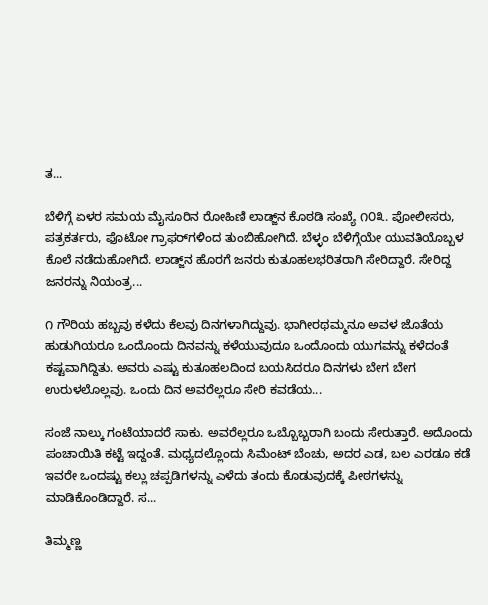ತ...

ಬೆಳಿಗ್ಗೆ ಏಳರ ಸಮಯ ಮೈಸೂರಿನ ರೋಹಿಣಿ ಲಾಡ್ಜ್‌ನ ಕೊಠಡಿ ಸಂಖ್ಯೆ ೧೦೩. ಪೋಲೀಸರು, ಪತ್ರಕರ್ತರು, ಫೊಟೋ ಗ್ರಾಫರ್‌ಗಳಿಂದ ತುಂಬಿಹೋಗಿದೆ. ಬೆಳ್ಳಂ ಬೆಳಿಗ್ಗೆಯೇ ಯುವತಿಯೊಬ್ಬಳ ಕೊಲೆ ನಡೆದುಹೋಗಿದೆ. ಲಾಡ್ಜ್‌ನ ಹೊರಗೆ ಜನರು ಕುತೂಹಲಭರಿತರಾಗಿ ಸೇರಿದ್ದಾರೆ. ಸೇರಿದ್ದ ಜನರನ್ನು ನಿಯಂತ್ರ...

೧ ಗೌರಿಯ ಹಬ್ಬವು ಕಳೆದು ಕೆಲವು ದಿನಗಳಾಗಿದ್ದುವು. ಭಾಗೀರಥಮ್ಮನೂ ಅವಳ ಜೊತೆಯ ಹುಡುಗಿಯರೂ ಒಂದೊಂದು ದಿನವನ್ನು ಕಳೆಯುವುದೂ ಒಂದೊಂದು ಯುಗವನ್ನು ಕಳೆದಂತೆ ಕಷ್ಟವಾಗಿದ್ದಿತು. ಅವರು ಎಷ್ಟು ಕುತೂಹಲದಿಂದ ಬಯಸಿದರೂ ದಿನಗಳು ಬೇಗ ಬೇಗ ಉರುಳಲೊಲ್ಲವು. ಒಂದು ದಿನ ಅವರೆಲ್ಲರೂ ಸೇರಿ ಕವಡೆಯ...

ಸಂಜೆ ನಾಲ್ಕು ಗಂಟೆಯಾದರೆ ಸಾಕು. ಅವರೆಲ್ಲರೂ ಒಬ್ಬೊಬ್ಬರಾಗಿ ಬಂದು ಸೇರುತ್ತಾರೆ. ಅದೊಂದು ಪಂಚಾಯಿತಿ ಕಟ್ಟೆ ಇದ್ದಂತೆ. ಮಧ್ಯದಲ್ಲೊಂದು ಸಿಮೆಂಟ್ ಬೆಂಚು, ಅದರ ಎಡ, ಬಲ ಎರಡೂ ಕಡೆ ಇವರೇ ಒಂದಷ್ಟು ಕಲ್ಲು ಚಪ್ಪಡಿಗಳನ್ನು ಎಳೆದು ತಂದು ಕೊಡುವುದಕ್ಕೆ ಪೀಠಗಳನ್ನು ಮಾಡಿಕೊಂಡಿದ್ದಾರೆ. ಸ...

ತಿಮ್ಮಣ್ಣ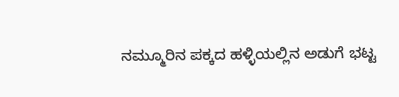ನಮ್ಮೂರಿನ ಪಕ್ಕದ ಹಳ್ಳಿಯಲ್ಲಿನ ಅಡುಗೆ ಭಟ್ಟ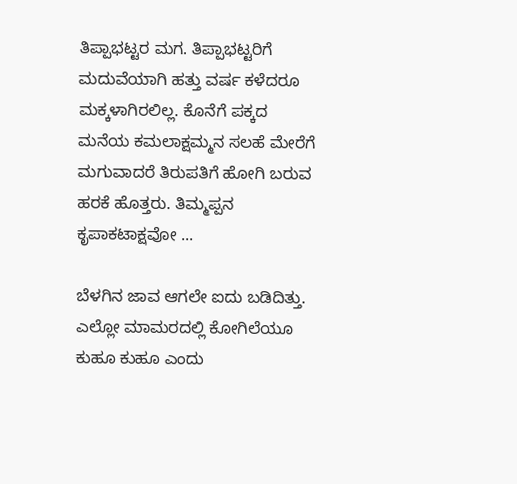ತಿಪ್ಪಾಭಟ್ಟರ ಮಗ. ತಿಪ್ಪಾಭಟ್ಟರಿಗೆ ಮದುವೆಯಾಗಿ ಹತ್ತು ವರ್ಷ ಕಳೆದರೂ ಮಕ್ಕಳಾಗಿರಲಿಲ್ಲ. ಕೊನೆಗೆ ಪಕ್ಕದ ಮನೆಯ ಕಮಲಾಕ್ಷಮ್ಮನ ಸಲಹೆ ಮೇರೆಗೆ ಮಗುವಾದರೆ ತಿರುಪತಿಗೆ ಹೋಗಿ ಬರುವ ಹರಕೆ ಹೊತ್ತರು. ತಿಮ್ಮಪ್ಪನ ಕೃಪಾಕಟಾಕ್ಷವೋ ...

ಬೆಳಗಿನ ಜಾವ ಆಗಲೇ ಐದು ಬಡಿದಿತ್ತು. ಎಲ್ಲೋ ಮಾಮರದಲ್ಲಿ ಕೋಗಿಲೆಯೂ ಕುಹೂ ಕುಹೂ ಎಂದು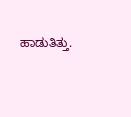ಹಾಡುತಿತ್ತು.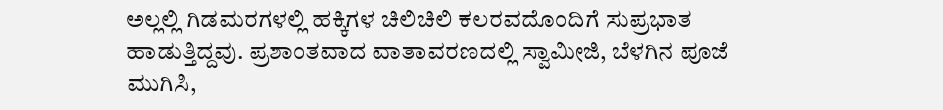ಅಲ್ಲಲ್ಲಿ ಗಿಡಮರಗಳಲ್ಲಿ ಹಕ್ಕಿಗಳ ಚಿಲಿಚಿಲಿ ಕಲರವದೊಂದಿಗೆ ಸುಪ್ರಭಾತ ಹಾಡುತ್ತಿದ್ದವು. ಪ್ರಶಾಂತವಾದ ವಾತಾವರಣದಲ್ಲಿ ಸ್ವಾಮೀಜಿ, ಬೆಳಗಿನ ಪೂಜೆ ಮುಗಿಸಿ,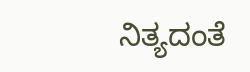ನಿತ್ಯದಂತೆ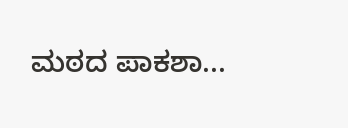ಮಠದ ಪಾಕಶಾ...